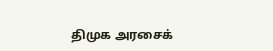திமுக அரசைக்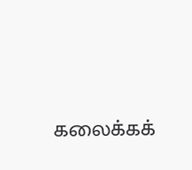கலைக்கக்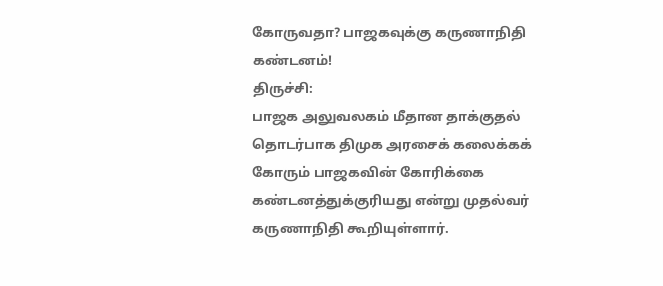கோருவதா? பாஜகவுக்கு கருணாநிதி கண்டனம்!
திருச்சி:
பாஜக அலுவலகம் மீதான தாக்குதல் தொடர்பாக திமுக அரசைக் கலைக்கக் கோரும் பாஜகவின் கோரிக்கை கண்டனத்துக்குரியது என்று முதல்வர் கருணாநிதி கூறியுள்ளார்.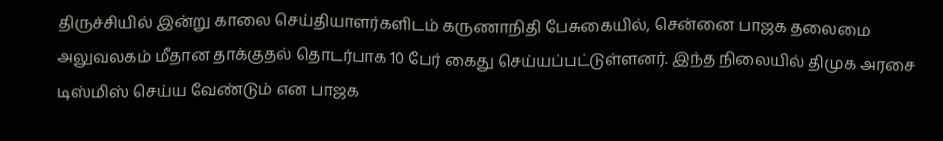திருச்சியில் இன்று காலை செய்தியாளர்களிடம் கருணாநிதி பேசுகையில், சென்னை பாஜக தலைமை அலுவலகம் மீதான தாக்குதல் தொடர்பாக 10 பேர் கைது செய்யப்பட்டுள்ளனர். இந்த நிலையில் திமுக அரசை டிஸ்மிஸ் செய்ய வேண்டும் என பாஜக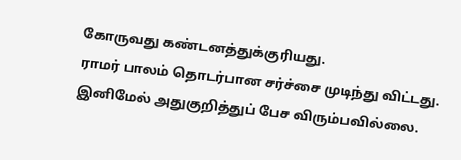கோருவது கண்டனத்துக்குரியது.
ராமர் பாலம் தொடர்பான சர்ச்சை முடிந்து விட்டது. இனிமேல் அதுகுறித்துப் பேச விரும்பவில்லை.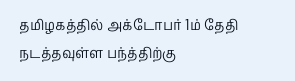தமிழகத்தில் அக்டோபர் 1ம் தேதி நடத்தவுள்ள பந்த்திற்கு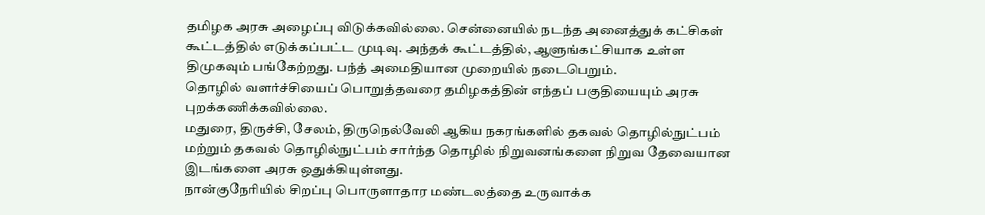தமிழக அரசு அழைப்பு விடுக்கவில்லை. சென்னையில் நடந்த அனைத்துக் கட்சிகள் கூட்டத்தில் எடுக்கப்பட்ட முடிவு. அந்தக் கூட்டத்தில், ஆளுங்கட்சியாக உள்ள திமுகவும் பங்கேற்றது. பந்த் அமைதியான முறையில் நடைபெறும்.
தொழில் வளர்ச்சியைப் பொறுத்தவரை தமிழகத்தின் எந்தப் பகுதியையும் அரசு புறக்கணிக்கவில்லை.
மதுரை, திருச்சி, சேலம், திருநெல்வேலி ஆகிய நகரங்களில் தகவல் தொழில்நுட்பம் மற்றும் தகவல் தொழில்நுட்பம் சார்ந்த தொழில் நிறுவனங்களை நிறுவ தேவையான இடங்களை அரசு ஒதுக்கியுள்ளது.
நான்குநேரியில் சிறப்பு பொருளாதார மண்டலத்தை உருவாக்க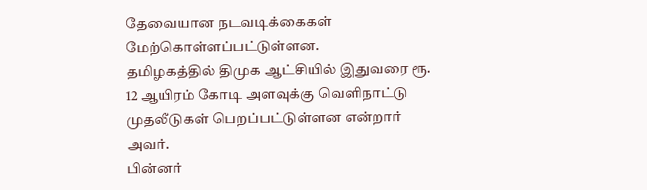தேவையான நடவடிக்கைகள் மேற்கொள்ளப்பட்டுள்ளன.
தமிழகத்தில் திமுக ஆட்சியில் இதுவரை ரூ. 12 ஆயிரம் கோடி அளவுக்கு வெளிநாட்டு முதலீடுகள் பெறப்பட்டுள்ளன என்றார் அவர்.
பின்னர்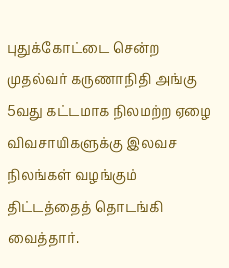புதுக்கோட்டை சென்ற முதல்வர் கருணாநிதி அங்கு 5வது கட்டமாக நிலமற்ற ஏழை விவசாயிகளுக்கு இலவச நிலங்கள் வழங்கும் திட்டத்தைத் தொடங்கி வைத்தார்.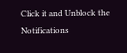Click it and Unblock the Notifications